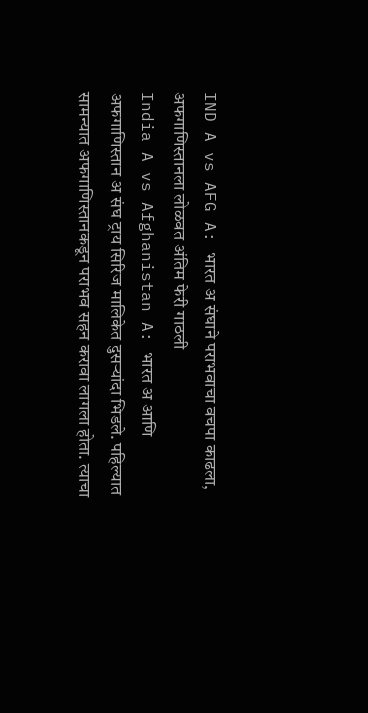IND A vs AFG A: भारत अ संघाने पराभवाचा वचपा काढला, अफगाणिस्तानला लोळवत अंतिम फेरी गाठली
India A vs Afghanistan A: भारत अ आणि अफगाणिस्तान अ संघ ट्राय सिरिज मालिकेत दुसऱ्यांदा भिडले. पहिल्यात सामन्यात अफगाणिस्तानकडून पराभव सहन करावा लागला होता. त्याचा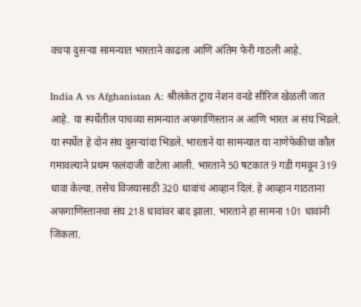वचपा दुसऱ्या सामन्यात भारताने काढला आणि अंतिम फेरी गाठली आहे.

India A vs Afghanistan A: श्रीलंकेत ट्राय नेशन वनडे सीरिज खेळली जात आहे. या स्पर्धेतील पाचव्या सामन्यात अफगाणिस्तान अ आणि भारत अ संघ भिडले. या स्पर्धेत हे दोन संघ दुसऱ्यांदा भिडले. भारताने या सामन्यात या नाणेफेकीचा कौल गमावल्याने प्रथम फलंदाजी वाटेला आली. भारताने 50 षटकात 9 गडी गमवून 319 धावा केल्या. तसेच विजयासाठी 320 धावांचं आव्हान दिलं. हे आव्हान गाठताना अफगाणिस्तानचा संघ 218 धावांवर बाद झाला. भारताने हा सामना 101 धावांनी जिंकला.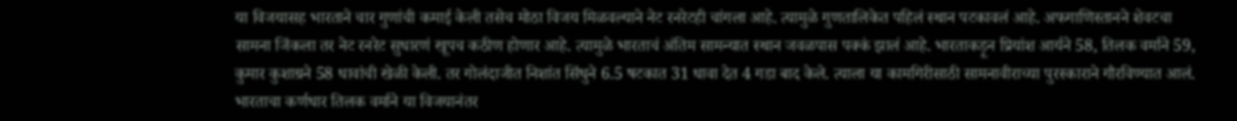या विजयासह भारताने चार गुणांची कमाई केली तसेच मोठा विजय मिळवल्याने नेट रनरेटही चांगला आहे. त्यामुळे गुणतालिकेत पहिलं स्थान पटकावलं आहे. अफगाणिस्तानने शेवटचा सामना जिंकला तर नेट रनरेट सुधारणं खूपच कठीण होणार आहे. त्यामुळे भारताचं अंतिम सामन्यात स्थान जवळपास पक्कं झालं आहे. भारताकड़ून प्रियांश आर्यने 58, तिलक वर्माने 59, कुमार कुशाग्रने 58 धावांची खेळी केली. तर गोलंदाजीत निशांत सिंधुने 6.5 षटकात 31 धावा देत 4 गडा बाद केले. त्याला या कामगिरीसाठी सामनावीराच्या पुरस्काराने गौरविण्यात आलं.
भारताचा कर्णधार तिलक वर्माने या विजयानंतर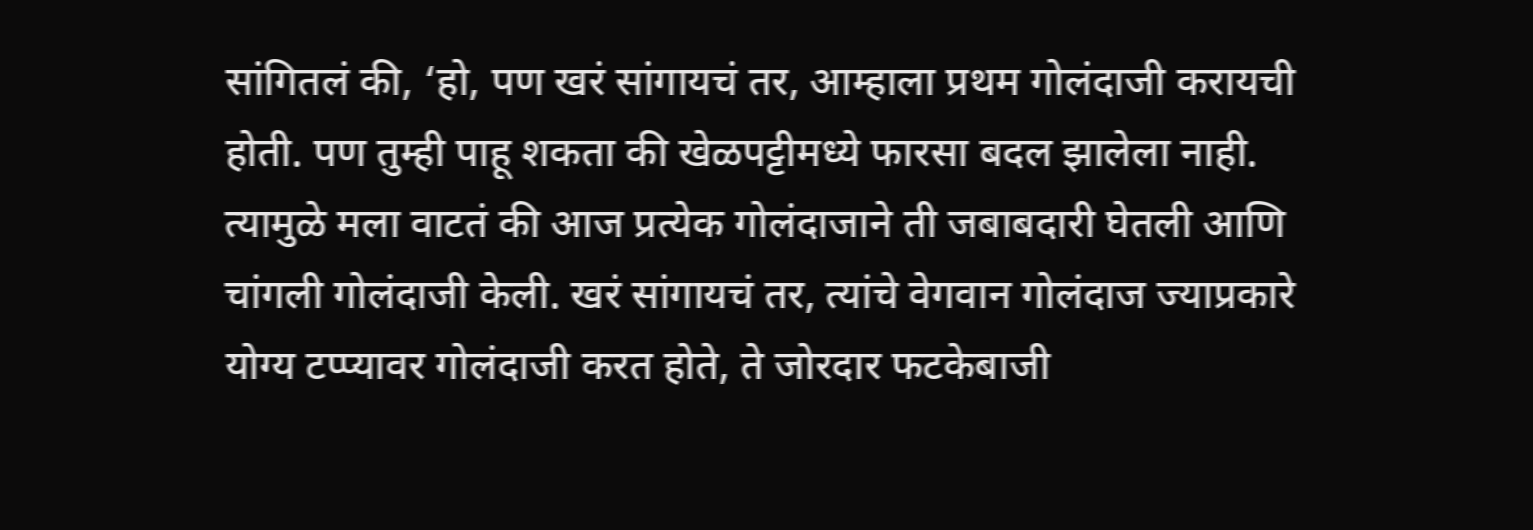सांगितलं की, ‘हो, पण खरं सांगायचं तर, आम्हाला प्रथम गोलंदाजी करायची होती. पण तुम्ही पाहू शकता की खेळपट्टीमध्ये फारसा बदल झालेला नाही. त्यामुळे मला वाटतं की आज प्रत्येक गोलंदाजाने ती जबाबदारी घेतली आणि चांगली गोलंदाजी केली. खरं सांगायचं तर, त्यांचे वेगवान गोलंदाज ज्याप्रकारे योग्य टप्प्यावर गोलंदाजी करत होते, ते जोरदार फटकेबाजी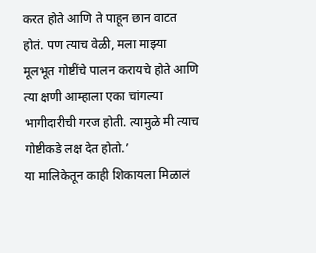करत होते आणि ते पाहून छान वाटत होतं. पण त्याच वेळी, मला माझ्या मूलभूत गोष्टींचे पालन करायचे होते आणि त्या क्षणी आम्हाला एका चांगल्या भागीदारीची गरज होती. त्यामुळे मी त्याच गोष्टीकडे लक्ष देत होतो.’
या मालिकेतून काही शिकायला मिळालं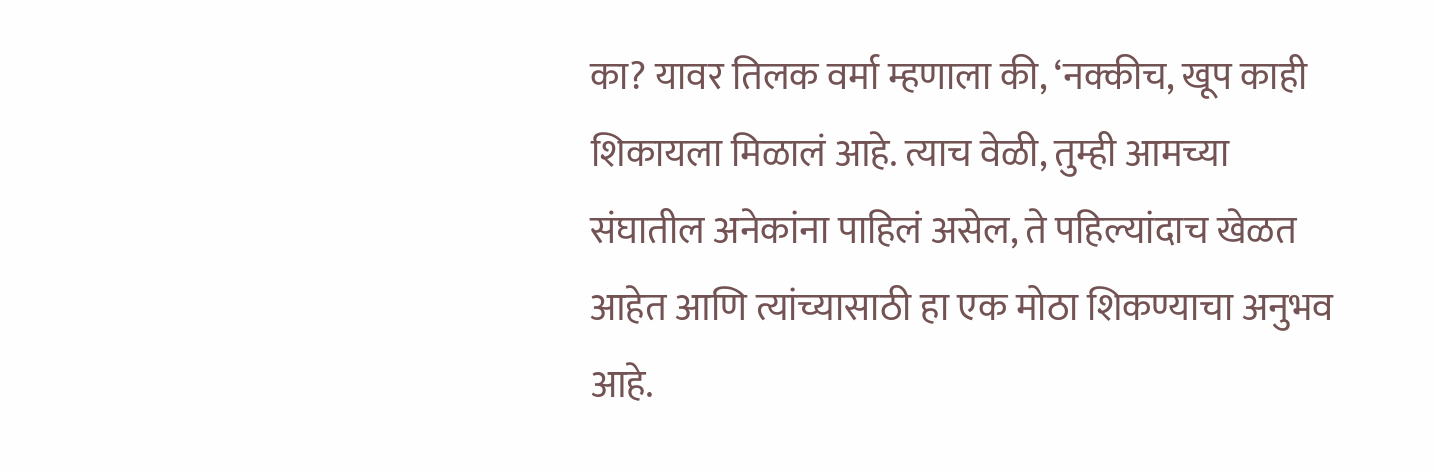का? यावर तिलक वर्मा म्हणाला की, ‘नक्कीच, खूप काही शिकायला मिळालं आहे. त्याच वेळी, तुम्ही आमच्या संघातील अनेकांना पाहिलं असेल, ते पहिल्यांदाच खेळत आहेत आणि त्यांच्यासाठी हा एक मोठा शिकण्याचा अनुभव आहे.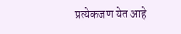प्रत्येकजण येत आहे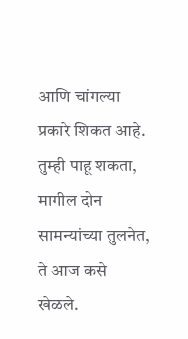आणि चांगल्या प्रकारे शिकत आहे. तुम्ही पाहू शकता, मागील दोन सामन्यांच्या तुलनेत, ते आज कसे खेळले.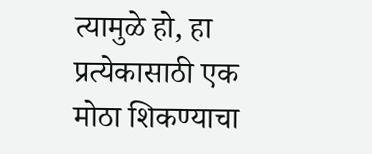त्यामुळे हो, हा प्रत्येकासाठी एक मोठा शिकण्याचा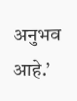अनुभव आहे.’